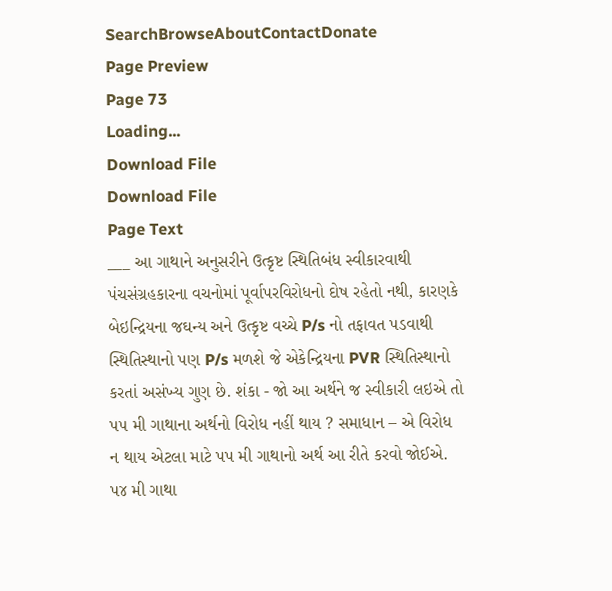SearchBrowseAboutContactDonate
Page Preview
Page 73
Loading...
Download File
Download File
Page Text
___ આ ગાથાને અનુસરીને ઉત્કૃષ્ટ સ્થિતિબંધ સ્વીકારવાથી પંચસંગ્રહકારના વચનોમાં પૂર્વાપરવિરોધનો દોષ રહેતો નથી, કારણકે બેઇન્દ્રિયના જઘન્ય અને ઉત્કૃષ્ટ વચ્ચે P/s નો તફાવત પડવાથી સ્થિતિસ્થાનો પણ P/s મળશે જે એકેન્દ્રિયના PVR સ્થિતિસ્થાનો કરતાં અસંખ્ય ગુણ છે. શંકા - જો આ અર્થને જ સ્વીકારી લઇએ તો પ૫ મી ગાથાના અર્થનો વિરોધ નહીં થાય ? સમાધાન – એ વિરોધ ન થાય એટલા માટે પપ મી ગાથાનો અર્થ આ રીતે કરવો જોઈએ. પ૪ મી ગાથા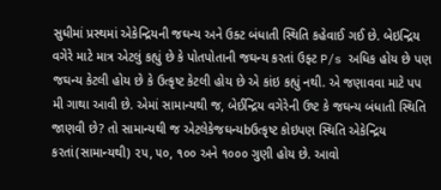સુધીમાં પ્રસ્થમાં એકેન્દ્રિયની જઘન્ય અને ઉક્ટ બંધાતી સ્થિતિ કહેવાઈ ગઈ છે. બેઇન્દ્રિય વગેરે માટે માત્ર એટલું કહ્યું છે કે પોતપોતાની જઘન્ય કરતાં ઉફ્ટ P/s અધિક હોય છે પણ જઘન્ય કેટલી હોય છે કે ઉત્કૃષ્ટ કેટલી હોય છે એ કાંઇ કહ્યું નથી. એ જણાવવા માટે પપ મી ગાથા આવી છે. એમાં સામાન્યથી જ, બેઈન્દ્રિય વગેરેની ઉષ્ટ કે જઘન્ય બંધાતી સ્થિતિ જાણવી છે? તો સામાન્યથી જ એટલેકેજઘન્યbઉત્કૃષ્ટ કોઇપણ સ્થિતિ એકેન્દ્રિય કરતાં(સામાન્યથી) ૨૫, ૫૦, ૧૦૦ અને ૧૦૦૦ ગુણી હોય છે. આવો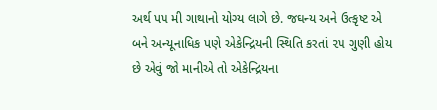અર્થ પ૫ મી ગાથાનો યોગ્ય લાગે છે. જઘન્ય અને ઉત્કૃષ્ટ એ બને અન્યૂનાધિક પણે એકેન્દ્રિયની સ્થિતિ કરતાં ૨૫ ગુણી હોય છે એવું જો માનીએ તો એકેન્દ્રિયના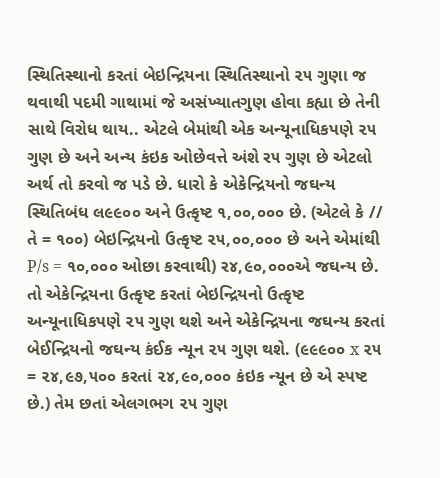સ્થિતિસ્થાનો કરતાં બેઇન્દ્રિયના સ્થિતિસ્થાનો ૨૫ ગુણા જ થવાથી પદમી ગાથામાં જે અસંખ્યાતગુણ હોવા કહ્યા છે તેની સાથે વિરોધ થાય.. એટલે બેમાંથી એક અન્યૂનાધિકપણે ૨૫ ગુણ છે અને અન્ય કંઇક ઓછેવત્તે અંશે ર૫ ગુણ છે એટલો અર્થ તો કરવો જ પડે છે. ધારો કે એકેન્દ્રિયનો જઘન્ય સ્થિતિબંધ લ૯૯૦૦ અને ઉત્કૃષ્ટ ૧,૦૦,૦૦૦ છે. (એટલે કે // તે = ૧૦૦) બેઇન્દ્રિયનો ઉત્કૃષ્ટ ૨૫,૦૦,૦૦૦ છે અને એમાંથી P/s = ૧૦,૦૦૦ ઓછા કરવાથી) ર૪,૯૦,૦૦૦એ જઘન્ય છે. તો એકેન્દ્રિયના ઉત્કૃષ્ટ કરતાં બેઇન્દ્રિયનો ઉત્કૃષ્ટ અન્યૂનાધિકપણે ૨૫ ગુણ થશે અને એકેન્દ્રિયના જઘન્ય કરતાં બેઈન્દ્રિયનો જઘન્ય કંઈક ન્યૂન ૨૫ ગુણ થશે. (૯૯૯૦૦ x ૨૫ = ૨૪,૯૭,૫૦૦ કરતાં ૨૪,૯૦,૦૦૦ કંઇક ન્યૂન છે એ સ્પષ્ટ છે.) તેમ છતાં એલગભગ ૨૫ ગુણ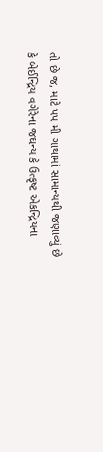તો છે જ, માટે પપ મી ગાથામાં સામાન્યથી જણાવ્યું છે કે બેઈન્દ્રિય વગેરેના જઘન્ય કે ઉત્કૃષ્ટ એકન્દ્રિયના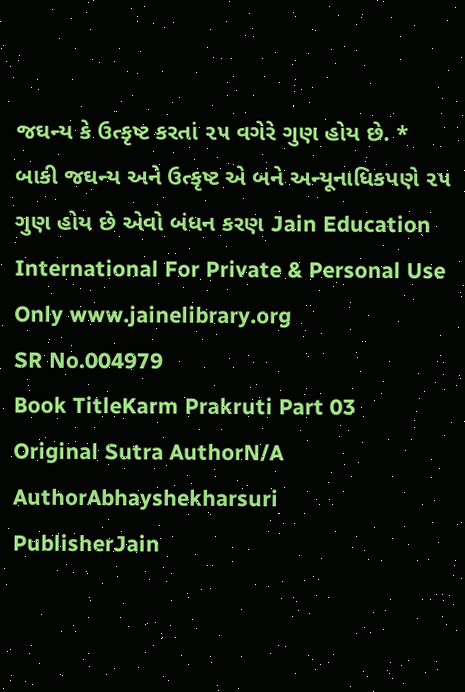જઘન્ય કે ઉત્કૃષ્ટ કરતાં ૨૫ વગેરે ગુણ હોય છે. * બાકી જઘન્ય અને ઉત્કૃષ્ટ એ બને અન્યૂનાધિકપણે ૨૫ ગુણ હોય છે એવો બંધન કરણ Jain Education International For Private & Personal Use Only www.jainelibrary.org
SR No.004979
Book TitleKarm Prakruti Part 03
Original Sutra AuthorN/A
AuthorAbhayshekharsuri
PublisherJain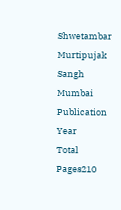Shwetambar Murtipujak Sangh Mumbai
Publication Year
Total Pages210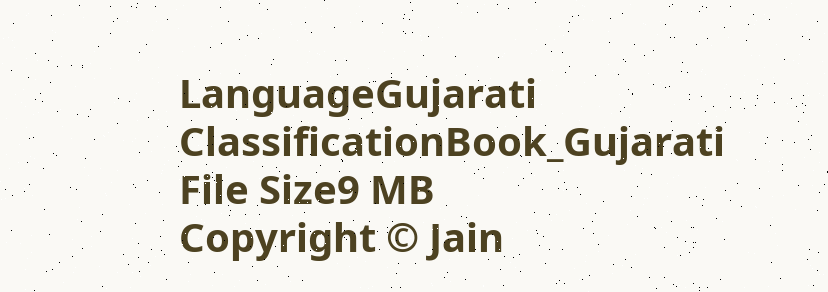LanguageGujarati
ClassificationBook_Gujarati
File Size9 MB
Copyright © Jain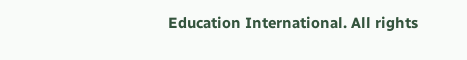Education International. All rights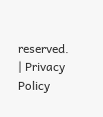reserved. | Privacy Policy